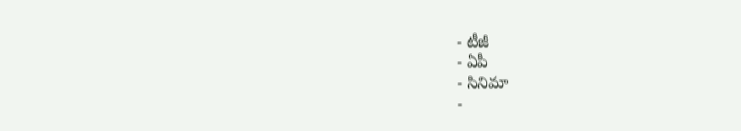- టీజీ
- ఏపీ
- సినిమా
-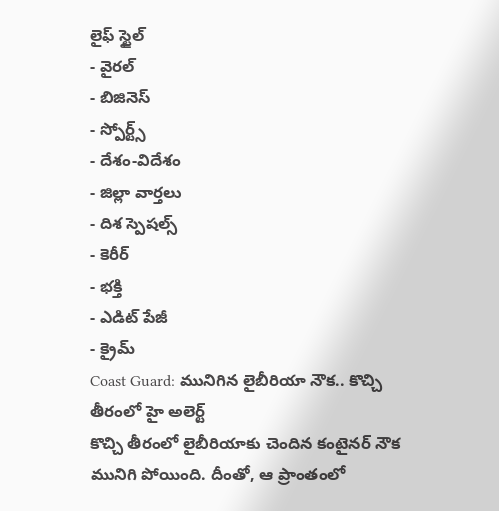లైఫ్ స్టైల్
- వైరల్
- బిజినెస్
- స్పోర్ట్స్
- దేశం-విదేశం
- జిల్లా వార్తలు
- దిశ స్పెషల్స్
- కెరీర్
- భక్తి
- ఎడిట్ పేజీ
- క్రైమ్
Coast Guard: మునిగిన లైబీరియా నౌక.. కొచ్చి తీరంలో హై అలెర్ట్
కొచ్చి తీరంలో లైబీరియాకు చెందిన కంటైనర్ నౌక మునిగి పోయింది. దీంతో, ఆ ప్రాంతంలో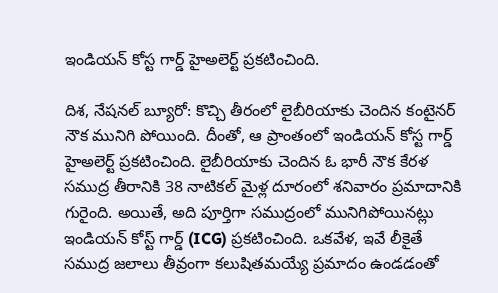ఇండియన్ కోస్ట గార్డ్ హైఅలెర్ట్ ప్రకటించింది.

దిశ, నేషనల్ బ్యూరో: కొచ్చి తీరంలో లైబీరియాకు చెందిన కంటైనర్ నౌక మునిగి పోయింది. దీంతో, ఆ ప్రాంతంలో ఇండియన్ కోస్ట గార్డ్ హైఅలెర్ట్ ప్రకటించింది. లైబీరియాకు చెందిన ఓ భారీ నౌక కేరళ సముద్ర తీరానికి 38 నాటికల్ మైళ్ల దూరంలో శనివారం ప్రమాదానికి గురైంది. అయితే, అది పూర్తిగా సముద్రంలో మునిగిపోయినట్లు ఇండియన్ కోస్ట్ గార్డ్ (ICG) ప్రకటించింది. ఒకవేళ, ఇవే లీకైతే సముద్ర జలాలు తీవ్రంగా కలుషితమయ్యే ప్రమాదం ఉండడంతో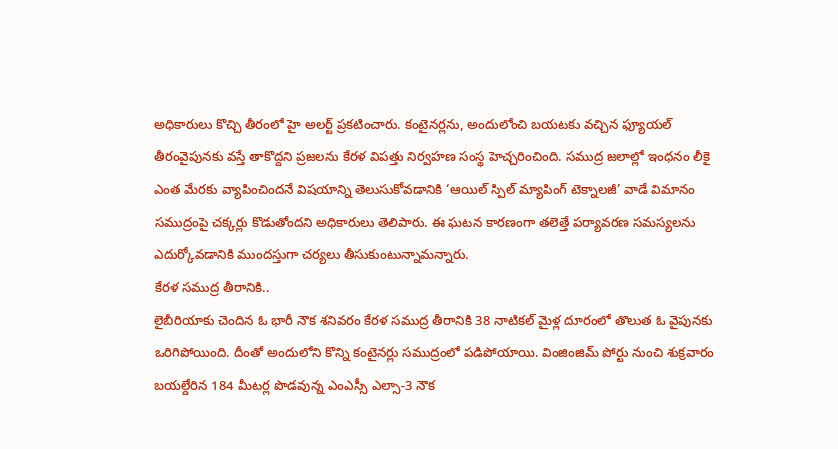అధికారులు కొచ్చి తీరంలో హై అలర్ట్ ప్రకటించారు. కంటైనర్లను, అందులోంచి బయటకు వచ్చిన ఫ్యూయల్ తీరంవైపునకు వస్తే తాకొద్దని ప్రజలను కేరళ విపత్తు నిర్వహణ సంస్థ హెచ్చరించింది. సముద్ర జలాల్లో ఇంధనం లీకై ఎంత మేరకు వ్యాపించిందనే విషయాన్ని తెలుసుకోవడానికి ‘ఆయిల్ స్పిల్ మ్యాపింగ్ టెక్నాలజీ’ వాడే విమానం సముద్రంపై చక్కర్లు కొడుతోందని అధికారులు తెలిపారు. ఈ ఘటన కారణంగా తలెత్తే పర్యావరణ సమస్యలను ఎదుర్కోవడానికి ముందస్తుగా చర్యలు తీసుకుంటున్నామన్నారు.
కేరళ సముద్ర తీరానికి..
లైబీరియాకు చెందిన ఓ భారీ నౌక శనివరం కేరళ సముద్ర తీరానికి 38 నాటికల్ మైళ్ల దూరంలో తొలుత ఓ వైపునకు ఒరిగిపోయింది. దీంతో అందులోని కొన్ని కంటైనర్లు సముద్రంలో పడిపోయాయి. వింజింజిమ్ పోర్టు నుంచి శుక్రవారం బయల్దేరిన 184 మీటర్ల పొడవున్న ఎంఎస్సీ ఎల్సా-3 నౌక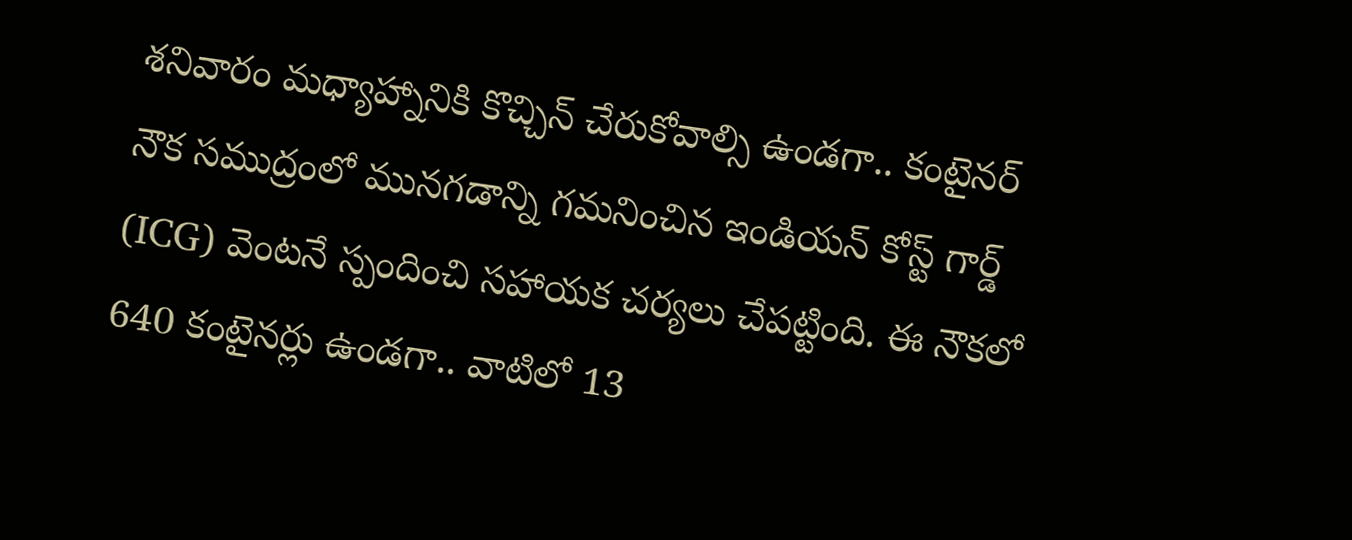శనివారం మధ్యాహ్నానికి కొచ్చిన్ చేరుకోవాల్సి ఉండగా.. కంటైనర్ నౌక సముద్రంలో మునగడాన్ని గమనించిన ఇండియన్ కోస్ట్ గార్డ్ (ICG) వెంటనే స్పందించి సహాయక చర్యలు చేపట్టింది. ఈ నౌకలో 640 కంటైనర్లు ఉండగా.. వాటిలో 13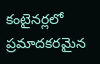కంటైనర్లలో ప్రమాదకరమైన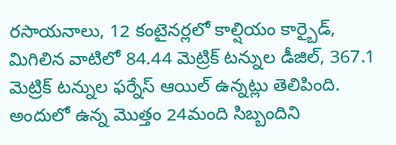రసాయనాలు, 12 కంటైనర్లలో కాల్షియం కార్బైడ్, మిగిలిన వాటిలో 84.44 మెట్రిక్ టన్నుల డీజిల్, 367.1 మెట్రిక్ టన్నుల ఫర్నేస్ ఆయిల్ ఉన్నట్లు తెలిపింది. అందులో ఉన్న మొత్తం 24మంది సిబ్బందిని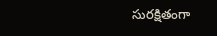సురక్షితంగా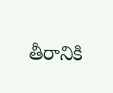తీరానికి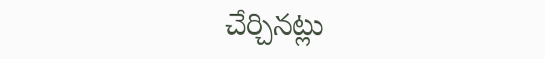చేర్చినట్లు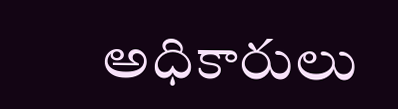అధికారులు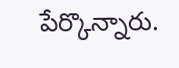పేర్కొన్నారు.